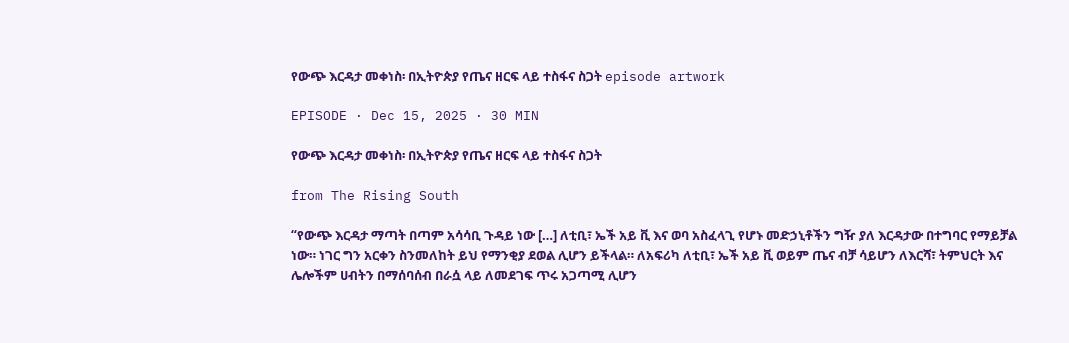የውጭ እርዳታ መቀነስ፡ በኢትዮጵያ የጤና ዘርፍ ላይ ተስፋና ስጋት episode artwork

EPISODE · Dec 15, 2025 · 30 MIN

የውጭ እርዳታ መቀነስ፡ በኢትዮጵያ የጤና ዘርፍ ላይ ተስፋና ስጋት

from The Rising South

“የውጭ እርዳታ ማጣት በጣም አሳሳቢ ጉዳይ ነው […] ለቲቢ፣ ኤች አይ ቪ እና ወባ አስፈላጊ የሆኑ መድኃኒቶችን ግዥ ያለ እርዳታው በተግባር የማይቻል ነው። ነገር ግን አርቀን ስንመለከት ይህ የማንቂያ ደወል ሊሆን ይችላል። ለአፍሪካ ለቲቢ፣ ኤች አይ ቪ ወይም ጤና ብቻ ሳይሆን ለእርሻ፣ ትምህርት እና ሌሎችም ሀብትን በማሰባሰብ በራሷ ላይ ለመደገፍ ጥሩ አጋጣሚ ሊሆን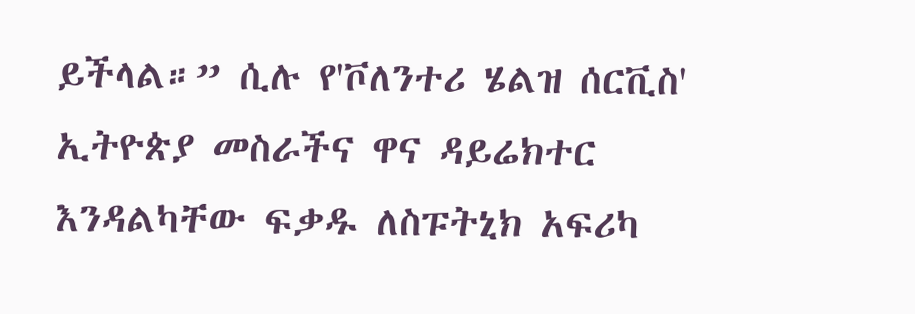ይችላል።” ሲሉ የ'ቮለንተሪ ሄልዝ ሰርቪስ' ኢትዮጵያ መስራችና ዋና ዳይሬክተር እንዳልካቸው ፍቃዱ ለስፑትኒክ አፍሪካ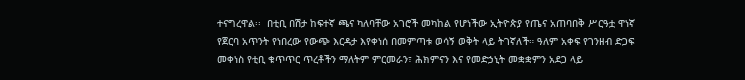ተናግረዋል፡፡  በቲቢ በሽታ ከፍተኛ ጫና ካለባቸው አገሮች መካከል የሆነችው ኢትዮጵያ የጤና አጠባበቅ ሥርዓቷ ዋነኛ የጀርባ አጥንት የነበረው የውጭ እርዳታ እየቀነሰ በመምጣቱ ወሳኝ ወቅት ላይ ትገኛለች። ዓለም አቀፍ የገንዘብ ድጋፍ መቀነስ የቲቢ ቁጥጥር ጥረቶችን ማለትም ምርመራን፣ ሕክምናን እና የመድኃኒት መቋቋምን አደጋ ላይ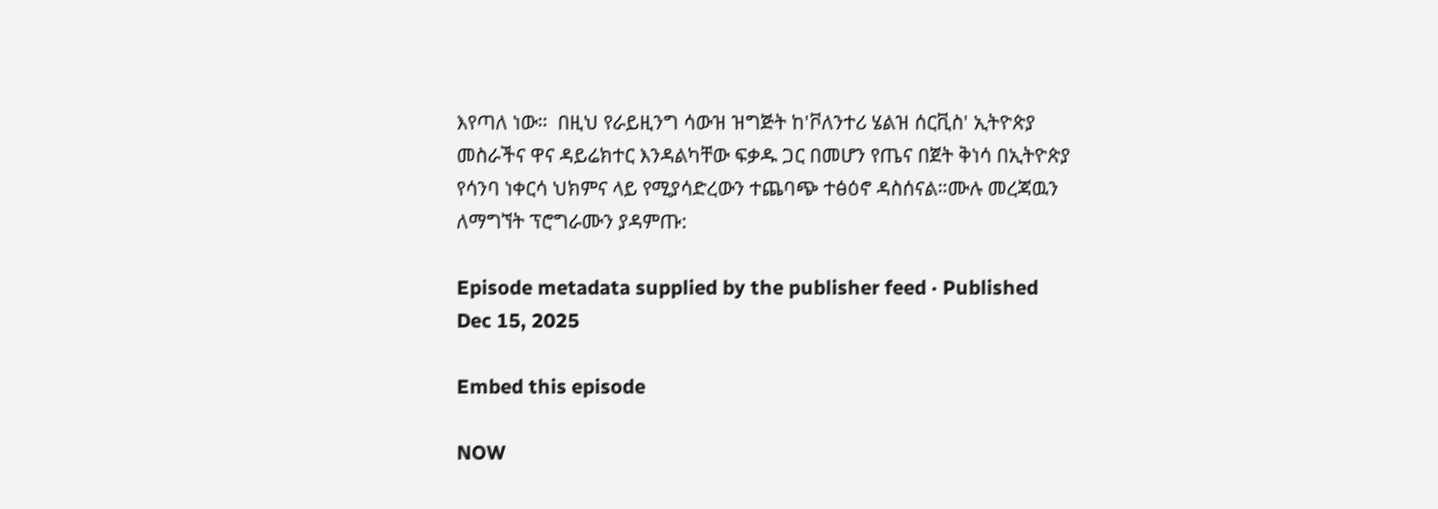እየጣለ ነው።  በዚህ የራይዚንግ ሳውዝ ዝግጅት ከ'ቮለንተሪ ሄልዝ ሰርቪስ' ኢትዮጵያ መስራችና ዋና ዳይሬክተር እንዳልካቸው ፍቃዱ ጋር በመሆን የጤና በጀት ቅነሳ በኢትዮጵያ የሳንባ ነቀርሳ ህክምና ላይ የሚያሳድረውን ተጨባጭ ተፅዕኖ ዳስሰናል።ሙሉ መረጃዉን ለማግኘት ፕሮግራሙን ያዳምጡ:

Episode metadata supplied by the publisher feed · Published Dec 15, 2025

Embed this episode

NOW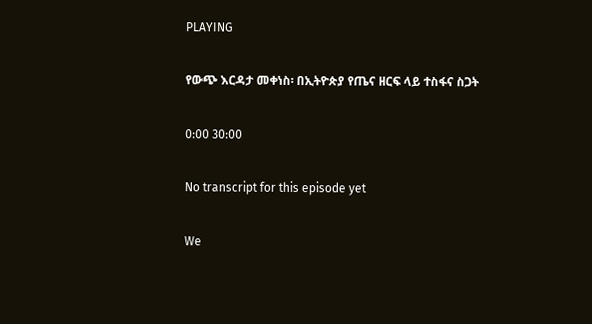PLAYING

የውጭ እርዳታ መቀነስ፡ በኢትዮጵያ የጤና ዘርፍ ላይ ተስፋና ስጋት

0:00 30:00

No transcript for this episode yet

We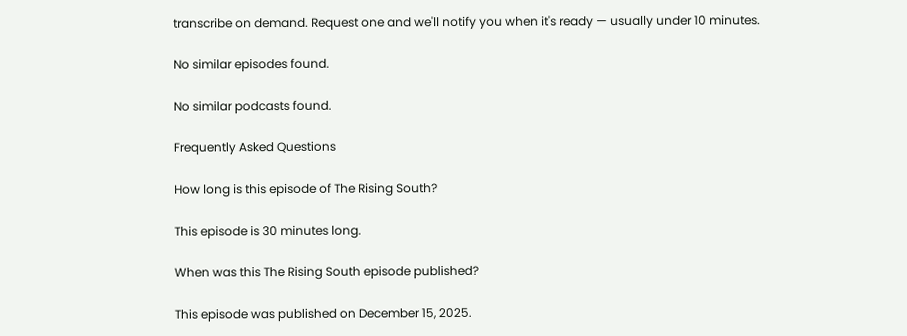transcribe on demand. Request one and we'll notify you when it's ready — usually under 10 minutes.

No similar episodes found.

No similar podcasts found.

Frequently Asked Questions

How long is this episode of The Rising South?

This episode is 30 minutes long.

When was this The Rising South episode published?

This episode was published on December 15, 2025.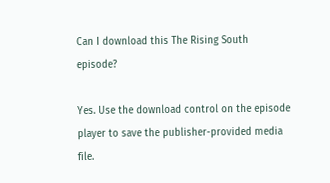Can I download this The Rising South episode?

Yes. Use the download control on the episode player to save the publisher-provided media file.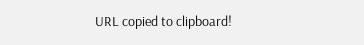URL copied to clipboard!